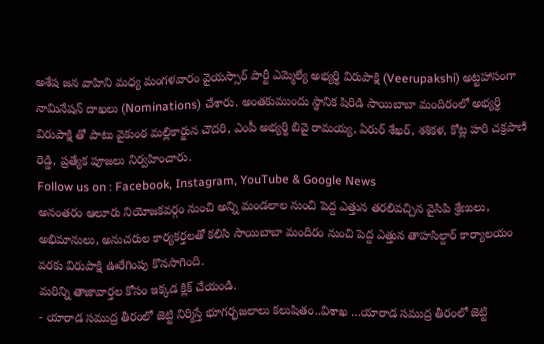అశేష జన వాహిని మధ్య మంగళవారం వైయస్సార్ పార్టీ ఎమ్మెల్యే అభ్యర్థి విరుపాక్షి (Veerupakshi) అట్టహాసంగా నామినేషన్ దాఖలు (Nominations) చేశారు. అంతకుముందు స్థానిక షిరిడి సాయిబాబా మందిరంలో అభ్యర్థి విరుపాక్షి తో పాటు వైకుంఠ మల్లికార్జున చౌదరి, ఎంపీ అభ్యర్థి బివై రామయ్య, ఏరుర్ శేఖర్, శశికళ, కోట్ల హరి చక్రపాణి రెడ్డి, ప్రత్యేక పూజలు నిర్వహించారు.
Follow us on : Facebook, Instagram, YouTube & Google News
అనంతరం ఆలూరు నియోజకవర్గం నుంచి అన్ని మండలాల నుంచి పెద్ద ఎత్తున తరలివచ్చిన వైసిపి శ్రేణులు, అభిమానులు, అనుచరుల కార్యకర్తలతో కలిసి సాయిబాబా మందిరం నుంచి పెద్ద ఎత్తున తాహసిల్దార్ కార్యాలయం వరకు విరుపాక్షి ఊరేగింపు కొనసాగింది.
మరిన్ని తాజావార్తల కోసం ఇక్కడ క్లిక్ చేయండి.
- యారాడ సముద్ర తీరంలో జెట్టి నిర్మిస్తే భూగర్భజలాలు కలుషితం..విశాఖ …యారాడ సముద్ర తీరంలో జెట్టి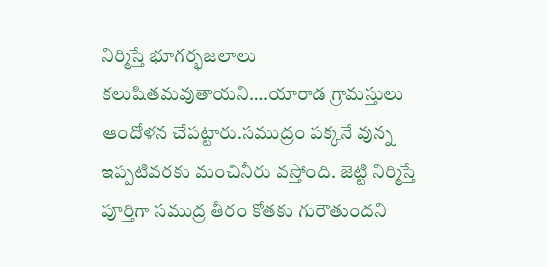నిర్మిస్తే భూగర్భజలాలు కలుషితమవుతాయని….యారాడ గ్రామస్తులు ఆందోళన చేపట్టారు.సముద్రం పక్కనే వున్న ఇప్పటివరకు మంచినీరు వస్తోంది. జెట్టి నిర్మిస్తే పూర్తిగా సముద్ర తీరం కోతకు గురౌతుందని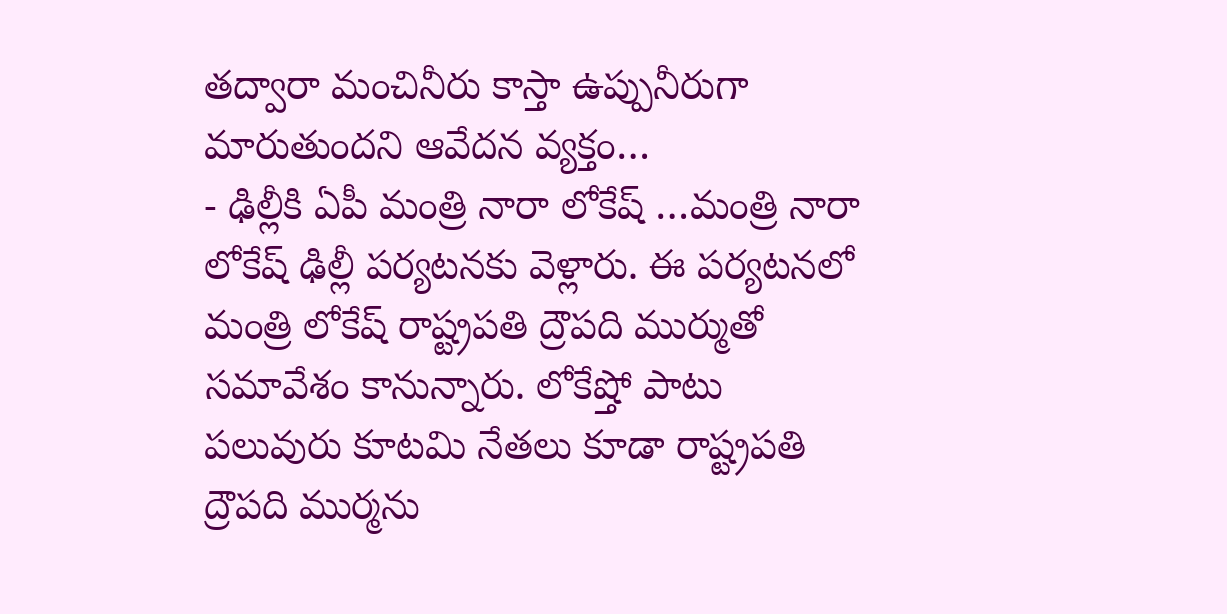తద్వారా మంచినీరు కాస్తా ఉప్పునీరుగా మారుతుందని ఆవేదన వ్యక్తం…
- ఢిల్లీకి ఏపీ మంత్రి నారా లోకేష్ …మంత్రి నారా లోకేష్ ఢిల్లీ పర్యటనకు వెళ్లారు. ఈ పర్యటనలో మంత్రి లోకేష్ రాష్ట్రపతి ద్రౌపది ముర్ముతో సమావేశం కానున్నారు. లోకేష్తో పాటు పలువురు కూటమి నేతలు కూడా రాష్ట్రపతి ద్రౌపది ముర్మను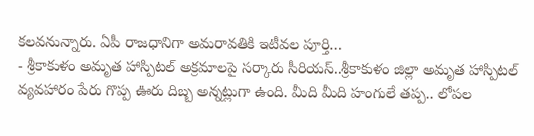కలవనున్నారు. ఏపీ రాజధానిగా అమరావతికి ఇటీవల పూర్తి…
- శ్రీకాకుళం అమృత హాస్పిటల్ అక్రమాలపై సర్కారు సీరియస్..శ్రీకాకుళం జిల్లా అమృత హాస్పిటల్ వ్యవహారం పేరు గొప్ప ఊరు దిబ్బ అన్నట్లుగా ఉంది. మీది మీది హంగులే తప్ప.. లోపల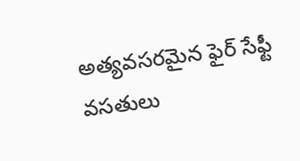అత్యవసరమైన ఫైర్ సేఫ్టీ వసతులు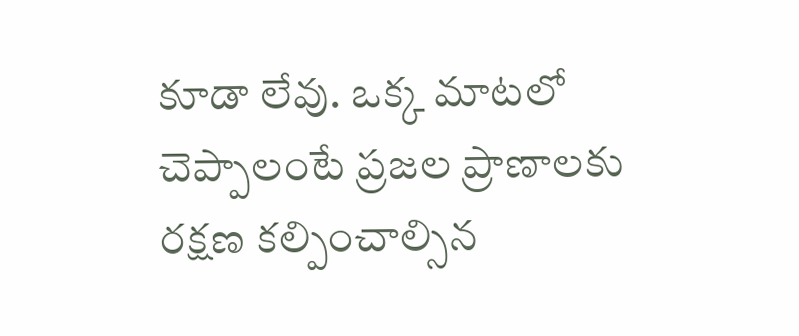కూడా లేవు. ఒక్క మాటలో చెప్పాలంటే ప్రజల ప్రాణాలకు రక్షణ కల్పించాల్సిన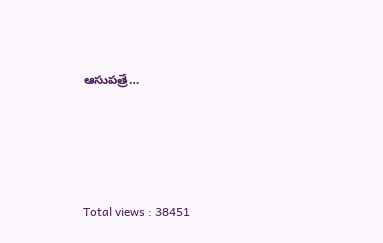ఆసుపత్రే…




Total views : 38451